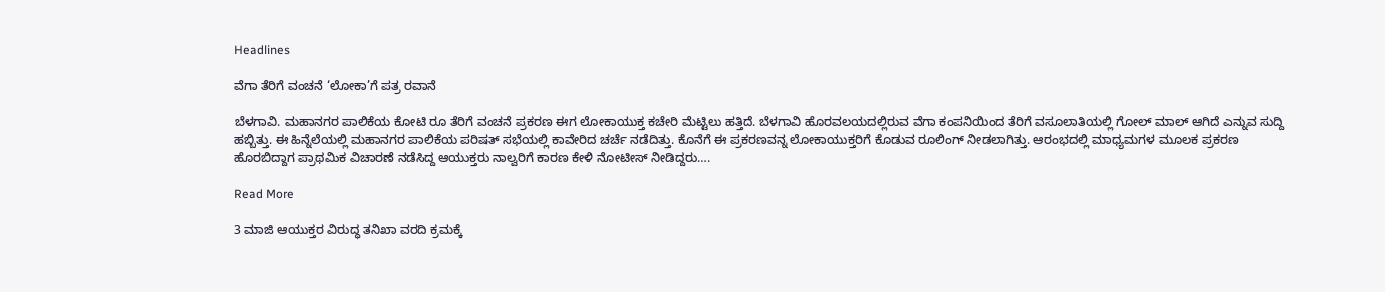Headlines

ವೆಗಾ ತೆರಿಗೆ ವಂಚನೆ ‘ಲೋಕಾ’ಗೆ ಪತ್ರ ರವಾನೆ

ಬೆಳಗಾವಿ. ಮಹಾನಗರ ಪಾಲಿಕೆಯ ಕೋಟಿ ರೂ ತೆರಿಗೆ ವಂಚನೆ ಪ್ರಕರಣ ಈಗ ಲೋಕಾಯುಕ್ತ ಕಚೇರಿ ಮೆಟ್ಟಿಲು ಹತ್ತಿದೆ. ಬೆಳಗಾವಿ ಹೊರವಲಯದಲ್ಲಿರುವ ವೆಗಾ ಕಂಪನಿಯಿಂದ ತೆರಿಗೆ ವಸೂಲಾತಿಯಲ್ಲಿ ಗೋಲ್ ಮಾಲ್ ಆಗಿದೆ ಎನ್ನುವ ಸುದ್ದಿ ಹಬ್ಬಿತ್ತು. ಈ ಹಿನ್ನೆಲೆಯಲ್ಲಿ ಮಹಾನಗರ ಪಾಲಿಕೆಯ ಪರಿಷತ್ ಸಭೆಯಲ್ಲಿ ಕಾವೇರಿದ ಚರ್ಚೆ ನಡೆದಿತ್ತು. ಕೊನೆಗೆ ಈ‌ ಪ್ರಕರಣವನ್ನ ಲೋಕಾಯುಕ್ತರಿಗೆ ಕೊಡುವ ರೂಲಿಂಗ್ ನೀಡಲಾಗಿತ್ತು. ಆರಂಭದಲ್ಲಿ ಮಾಧ್ಯಮಗಳ ಮೂಲಕ ಪ್ರಕರಣ ಹೊರಬಿದ್ದಾಗ ಪ್ರಾಥಮಿಕ ವಿಚಾರಣೆ ನಡೆಸಿದ್ದ ಆಯುಕ್ತರು ನಾಲ್ವರಿಗೆ ಕಾರಣ ಕೇಳಿ ನೋಟೀಸ್ ನೀಡಿದ್ದರು….

Read More

3 ಮಾಜಿ ಆಯುಕ್ತರ ವಿರುದ್ಧ ತನಿಖಾ ವರದಿ ಕ್ರಮಕ್ಕೆ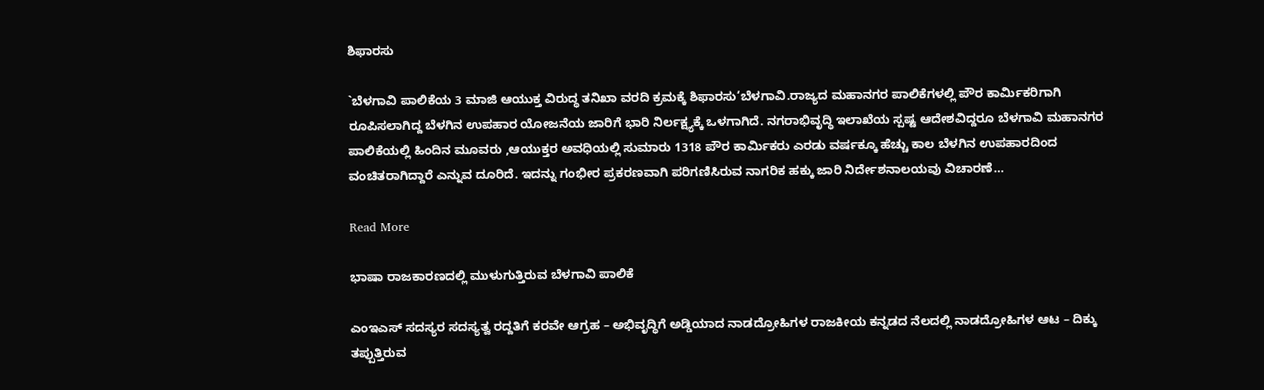ಶಿಫಾರಸು

`ಬೆಳಗಾವಿ ಪಾಲಿಕೆಯ 3 ಮಾಜಿ ಆಯುಕ್ತ ವಿರುದ್ಧ ತನಿಖಾ ವರದಿ ಕ್ರಮಕ್ಕೆ ಶಿಫಾರಸು‘ಬೆಳಗಾವಿ.ರಾಜ್ಯದ ಮಹಾನಗರ ಪಾಲಿಕೆಗಳಲ್ಲಿ ಪೌರ ಕಾರ್ಮಿಕರಿಗಾಗಿ ರೂಪಿಸಲಾಗಿದ್ದ ಬೆಳಗಿನ ಉಪಹಾರ ಯೋಜನೆಯ ಜಾರಿಗೆ ಭಾರಿ ನಿರ್ಲಕ್ಷ್ಯಕ್ಕೆ ಒಳಗಾಗಿದೆ. ನಗರಾಭಿವೃದ್ಧಿ ಇಲಾಖೆಯ ಸ್ಪಷ್ಟ ಆದೇಶವಿದ್ದರೂ ಬೆಳಗಾವಿ ಮಹಾನಗರ ಪಾಲಿಕೆಯಲ್ಲಿ ಹಿಂದಿನ‌‌ ಮೂವರು ,ಆಯುಕ್ತರ ಅವಧಿಯಲ್ಲಿ ಸುಮಾರು 1318 ಪೌರ ಕಾರ್ಮಿಕರು ಎರಡು ವರ್ಷಕ್ಕೂ ಹೆಚ್ಚು ಕಾಲ ಬೆಳಗಿನ ಉಪಹಾರದಿಂದ ವಂಚಿತರಾಗಿದ್ದಾರೆ ಎನ್ನುವ ದೂರಿದೆ. ಇದನ್ನು ಗಂಭೀರ ಪ್ರಕರಣವಾಗಿ ಪರಿಗಣಿಸಿರುವ ನಾಗರಿಕ ಹಕ್ಕು ಜಾರಿ ನಿರ್ದೇಶನಾಲಯವು ವಿಚಾರಣೆ…

Read More

ಭಾಷಾ ರಾಜಕಾರಣದಲ್ಲಿ ಮುಳುಗುತ್ತಿರುವ ಬೆಳಗಾವಿ ಪಾಲಿಕೆ

ಎಂಇಎಸ್ ಸದಸ್ಯರ ಸದಸ್ಯತ್ವ ರದ್ದತಿಗೆ ಕರವೇ ಆಗ್ರಹ – ಅಭಿವೃದ್ಧಿಗೆ ಅಡ್ಡಿಯಾದ ನಾಡದ್ರೋಹಿಗಳ ರಾಜಕೀಯ ಕನ್ನಡದ ನೆಲದಲ್ಲಿ ನಾಡದ್ರೋಹಿಗಳ ಆಟ – ದಿಕ್ಕು ತಪ್ಪುತ್ತಿರುವ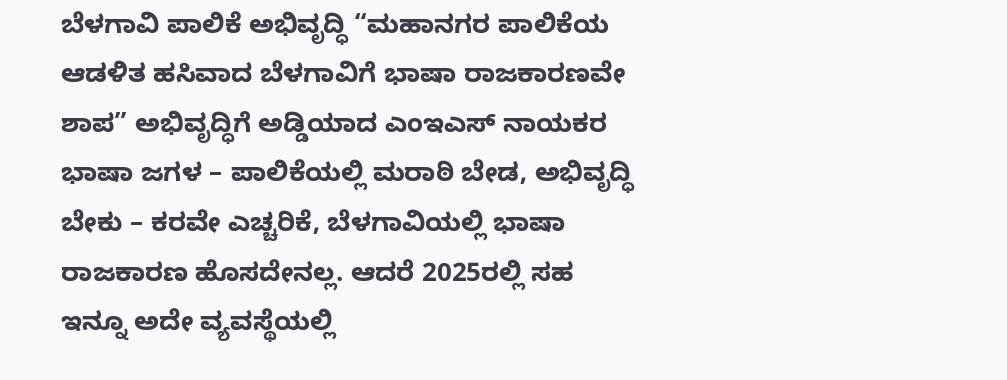ಬೆಳಗಾವಿ ಪಾಲಿಕೆ ಅಭಿವೃದ್ಧಿ “ಮಹಾನಗರ ಪಾಲಿಕೆಯ ಆಡಳಿತ ಹಸಿವಾದ ಬೆಳಗಾವಿಗೆ ಭಾಷಾ ರಾಜಕಾರಣವೇ ಶಾಪ” ಅಭಿವೃದ್ಧಿಗೆ ಅಡ್ಡಿಯಾದ ಎಂಇಎಸ್ ನಾಯಕರ ಭಾಷಾ ಜಗಳ – ಪಾಲಿಕೆಯಲ್ಲಿ ಮರಾಠಿ ಬೇಡ, ಅಭಿವೃದ್ಧಿ ಬೇಕು – ಕರವೇ ಎಚ್ಚರಿಕೆ, ಬೆಳಗಾವಿಯಲ್ಲಿ ಭಾಷಾ ರಾಜಕಾರಣ ಹೊಸದೇನಲ್ಲ. ಆದರೆ 2025ರಲ್ಲಿ ಸಹ ಇನ್ನೂ ಅದೇ ವ್ಯವಸ್ಥೆಯಲ್ಲಿ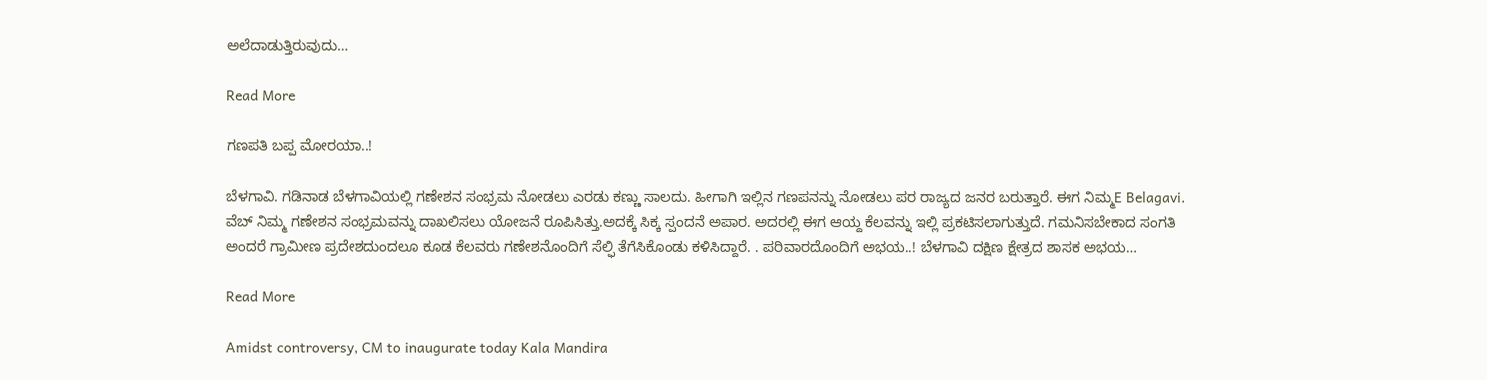ಅಲೆದಾಡುತ್ತಿರುವುದು…

Read More

ಗಣಪತಿ ಬಪ್ಪ ಮೋರಯಾ..!

ಬೆಳಗಾವಿ. ಗಡಿನಾಡ ಬೆಳಗಾವಿಯಲ್ಲಿ ಗಣೇಶನ‌ ಸಂಭ್ರಮ ನೋಡಲು ಎರಡು ಕಣ್ಣು ಸಾಲದು. ಹೀಗಾಗಿ ಇಲ್ಲಿನ‌ ಗಣಪನನ್ನು ನೋಡಲು ಪರ ರಾಜ್ಯದ ಜನರ ಬರುತ್ತಾರೆ. ಈಗ ನಿಮ್ಮ‌E Belagavi. ವೆಬ್ ನಿಮ್ಮ ಗಣೇಶನ ಸಂಭ್ರಮವನ್ನು ದಾಖಲಿಸಲು ಯೋಜನೆ ರೂಪಿಸಿತ್ತು.ಅದಕ್ಕೆ ಸಿಕ್ಕ‌ ಸ್ಪಂದನೆ ಅಪಾರ. ಅದರಲ್ಲಿ ಈಗ ಆಯ್ದ ಕೆಲವನ್ನು ಇಲ್ಲಿ ಪ್ರಕಟಿಸಲಾಗುತ್ತುದೆ. ಗಮನಿಸಬೇಕಾದ ಸಂಗತಿ ಅಂದರೆ ಗ್ರಾಮೀಣ ಪ್ರದೇಶದುಂದಲೂ ಕೂಡ ಕೆಲವರು ಗಣೇಶನೊಂದಿಗೆ ಸೆಲ್ಫಿ ತೆಗೆಸಿಕೊಂಡು ಕಳಿಸಿದ್ದಾರೆ. . ಪರಿವಾರದೊಂದಿಗೆ ಅಭಯ..! ಬೆಳಗಾವಿ ದಕ್ಷಿಣ ಕ್ಷೇತ್ರದ ಶಾಸಕ ಅಭಯ…

Read More

Amidst controversy, CM to inaugurate today Kala Mandira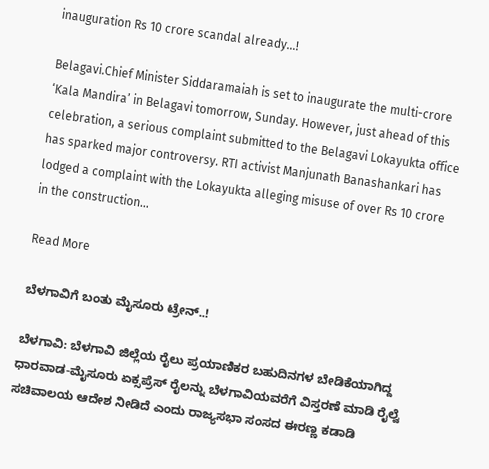inauguration Rs 10 crore scandal already…!

Belagavi.Chief Minister Siddaramaiah is set to inaugurate the multi-crore ‘Kala Mandira’ in Belagavi tomorrow, Sunday. However, just ahead of this celebration, a serious complaint submitted to the Belagavi Lokayukta office has sparked major controversy. RTI activist Manjunath Banashankari has lodged a complaint with the Lokayukta alleging misuse of over Rs 10 crore in the construction…

Read More

ಬೆಳಗಾವಿಗೆ ಬಂತು ಮೈಸೂರು ಟ್ರೇನ್..!

ಬೆಳಗಾವಿ: ಬೆಳಗಾವಿ ಜಿಲ್ಲೆಯ ರೈಲು ಪ್ರಯಾಣಿಕರ ಬಹುದಿನಗಳ ಬೇಡಿಕೆಯಾಗಿದ್ದ ಧಾರವಾಡ-ಮೈಸೂರು ಏಕ್ಸಪ್ರೆಸ್ ರೈಲನ್ನು ಬೆಳಗಾವಿಯವರೆಗೆ ವಿಸ್ತರಣೆ ಮಾಡಿ ರೈಲ್ವೆ ಸಚಿವಾಲಯ ಆದೇಶ ನೀಡಿದೆ ಎಂದು ರಾಜ್ಯಸಭಾ ಸಂಸದ ಈರಣ್ಣ ಕಡಾಡಿ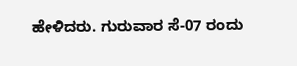ಹೇಳಿದರು. ಗುರುವಾರ ಸೆ-07 ರಂದು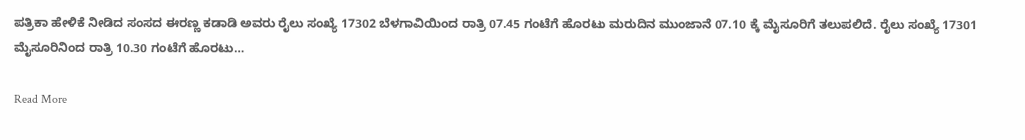ಪತ್ರಿಕಾ ಹೇಳಿಕೆ ನೀಡಿದ ಸಂಸದ ಈರಣ್ಣ ಕಡಾಡಿ ಅವರು ರೈಲು ಸಂಖ್ಯೆ 17302 ಬೆಳಗಾವಿಯಿಂದ ರಾತ್ರಿ 07.45 ಗಂಟೆಗೆ ಹೊರಟು ಮರುದಿನ ಮುಂಜಾನೆ 07.10 ಕ್ಕೆ ಮೈಸೂರಿಗೆ ತಲುಪಲಿದೆ. ರೈಲು ಸಂಖ್ಯೆ 17301 ಮೈಸೂರಿನಿಂದ ರಾತ್ರಿ 10.30 ಗಂಟೆಗೆ ಹೊರಟು…

Read More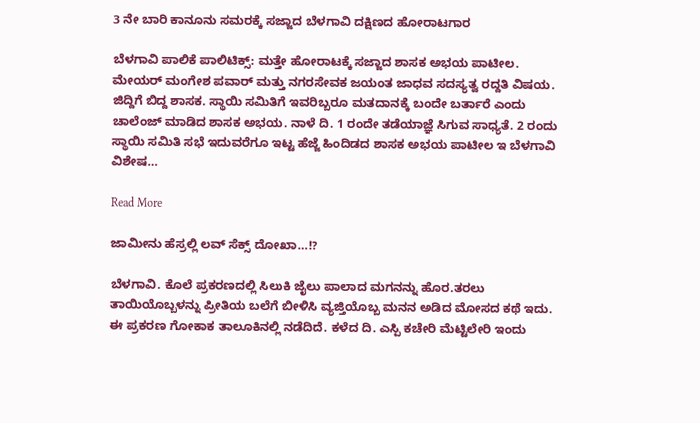3 ನೇ ಬಾರಿ ಕಾನೂನು ಸಮರಕ್ಕೆ ಸಜ್ಜಾದ ಬೆಳಗಾವಿ ದಕ್ಷಿಣದ ಹೋರಾಟಗಾರ

ಬೆಳಗಾವಿ ಪಾಲಿಕೆ ಪಾಲಿಟಿಕ್ಸ್: ಮತ್ತೇ ಹೋರಾಟಕ್ಕೆ ಸಜ್ಜಾದ ಶಾಸಕ ಅಭಯ ಪಾಟೀಲ. ಮೇಯರ್ ಮಂಗೇಶ ಪವಾರ್ ಮತ್ತು ನಗರಸೇವಕ ಜಯಂತ ಜಾಧವ ಸದಸ್ಯತ್ವ ರದ್ದತಿ ವಿಷಯ. ಜಿದ್ದಿಗೆ ಬಿದ್ದ ಶಾಸಕ. ಸ್ಥಾಯಿ ಸಮಿತಿಗೆ ಇವರಿಬ್ಬರೂ ಮತದಾನಕ್ಕೆ ಬಂದೇ ಬರ್ತಾರೆ ಎಂದು ಚಾಲೆಂಜ್ ಮಾಡಿದ ಶಾಸಕ ಅಭಯ. ನಾಳೆ ದಿ. 1 ರಂದೇ ತಡೆಯಾಜ್ಞೆ ಸಿಗುವ ಸಾಧ್ಯತೆ. 2 ರಂದು ಸ್ಥಾಯಿ ಸಮಿತಿ ಸಭೆ ಇದುವರೆಗೂ ಇಟ್ಟ ಹೆಜ್ಜೆ ಹಿಂದಿಡದ ಶಾಸಕ ಅಭಯ ಪಾಟೀಲ ಇ ಬೆಳಗಾವಿ ವಿಶೇಷ…

Read More

ಜಾಮೀನು ಹೆಸ್ರಲ್ಲಿ ಲವ್ ಸೆಕ್ಸ್ ದೋಖಾ…!?

ಬೆಳಗಾವಿ. ಕೊಲೆ ಪ್ರಕರಣದಲ್ಲಿ ಸಿಲುಕಿ ಜೈಲು ಪಾಲಾದ ಮಗನನ್ನು ಹೊರ.ತರಲು ತಾಯಿಯೊಬ್ಬಳನ್ನು ಪ್ರೀತಿಯ ಬಲೆಗೆ ಬೀಳಿಸಿ ವ್ಯಜ್ತಿಯೊಬ್ಬ ಮನನ ಅಡಿದ ಮೋಸದ ಕಥೆ ಇದು. ಈ ಪ್ರಕರಣ ಗೋಕಾಕ ತಾಲೂಕಿನಲ್ಲಿ ನಡೆದಿದೆ. ಕಳೆದ ದಿ. ಎಸ್ಪಿ ಕಚೇರಿ ಮೆಟ್ಟಿಲೇರಿ ಇಂದು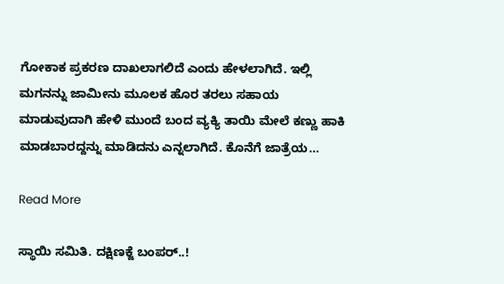ಗೋಕಾಕ ಪ್ರಕರಣ ದಾಖಲಾಗಲಿದೆ ಎಂದು ಹೇಳಲಾಗಿದೆ. ಇಲ್ಲಿ ಮಗನನ್ನು ಜಾಮೀನು ಮೂಲಕ ಹೊರ ತರಲು ಸಹಾಯ‌ ಮಾಡುವುದಾಗಿ ಹೇಳಿ ಮುಂದೆ ಬಂದ ವ್ಯಕ್ಯಿ ತಾಯಿ ಮೇಲೆ ಕಣ್ಣು ಹಾಕಿ ಮಾಡಬಾರದ್ದನ್ನು ಮಾಡಿದನು ಎನ್ನಲಾಗಿದೆ. ಕೊನೆಗೆ ಜಾತ್ರೆಯ…

Read More

ಸ್ಥಾಯಿ ಸಮಿತಿ. ದಕ್ಷಿಣಕ್ಜೆ ಬಂಪರ್..!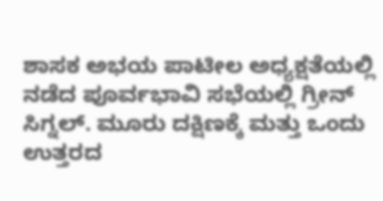ಶಾಸಕ ಅಭಯ ಪಾಟೀಲ ಅಧ್ಯಕ್ಷತೆಯಲ್ಲಿ ನಡೆದ ಪೂರ್ವಭಾವಿ ಸಭೆಯಲ್ಲಿ ಗ್ರೀನ್ ಸಿಗ್ನಲ್. ಮೂರು ದಕ್ಷಿಣಕ್ಕೆ ಮತ್ತು ಒಂದು ಉತ್ತರದ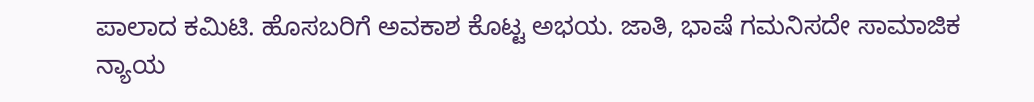ಪಾಲಾದ ಕಮಿಟಿ. ಹೊಸಬರಿಗೆ ಅವಕಾಶ ಕೊಟ್ಟ ಅಭಯ. ಜಾತಿ, ಭಾಷೆ ಗಮನಿಸದೇ ಸಾಮಾಜಿಕ ನ್ಯಾಯ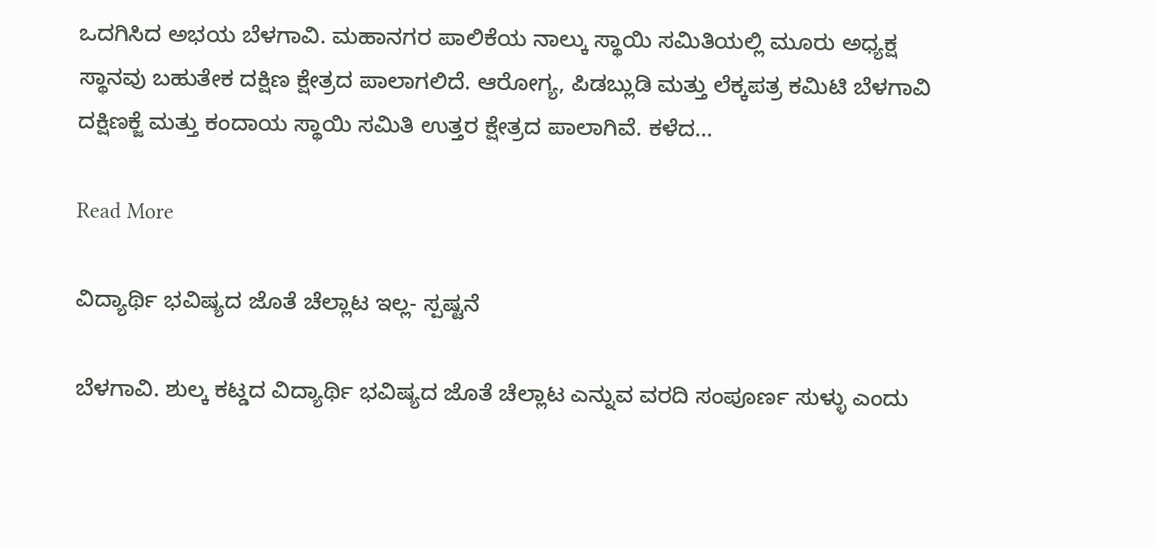ಒದಗಿಸಿದ ಅಭಯ ಬೆಳಗಾವಿ. ಮಹಾನಗರ ಪಾಲಿಕೆಯ ನಾಲ್ಕು ಸ್ಥಾಯಿ ಸಮಿತಿಯಲ್ಲಿ ಮೂರು ಅಧ್ಯಕ್ಷ ಸ್ಥಾನವು ಬಹುತೇಕ‌ ದಕ್ಷಿಣ ಕ್ಷೇತ್ರದ ಪಾಲಾಗಲಿದೆ. ಆರೋಗ್ಯ, ಪಿಡಬ್ಲುಡಿ ಮತ್ತು ಲೆಕ್ಕಪತ್ರ ಕಮಿಟಿ ಬೆಳಗಾವಿ ದಕ್ಷಿಣಕ್ಜೆ ಮತ್ತು ಕಂದಾಯ ಸ್ಥಾಯಿ ಸಮಿತಿ ಉತ್ತರ ಕ್ಷೇತ್ರದ ಪಾಲಾಗಿವೆ. ಕಳೆದ…

Read More

ವಿದ್ಯಾರ್ಥಿ ಭವಿಷ್ಯದ ಜೊತೆ ಚೆಲ್ಲಾಟ ಇಲ್ಲ- ಸ್ಪಷ್ಟನೆ

ಬೆಳಗಾವಿ. ಶುಲ್ಕ ಕಟ್ಡದ ವಿದ್ಯಾರ್ಥಿ ಭವಿಷ್ಯದ ಜೊತೆ ಚೆಲ್ಲಾಟ ಎನ್ನುವ ವರದಿ ಸಂಪೂರ್ಣ ಸುಳ್ಳು ಎಂದು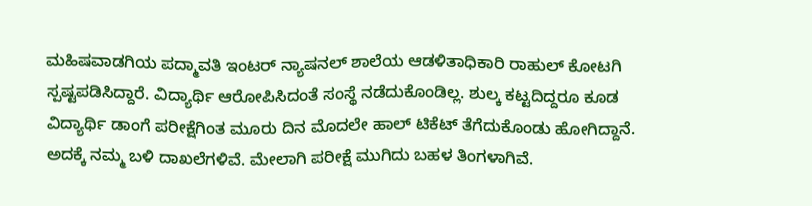ಮಹಿಷವಾಡಗಿಯ ಪದ್ಮಾವತಿ ಇಂಟರ್ ನ್ಯಾಷನಲ್ ಶಾಲೆಯ ಆಡಳಿತಾಧಿಕಾರಿ ರಾಹುಲ್ ಕೋಟಗಿ ಸ್ಪಷ್ಟಪಡಿಸಿದ್ದಾರೆ. ವಿದ್ಯಾರ್ಥಿ ಆರೋಪಿಸಿದಂತೆ ಸಂಸ್ಥೆ ನಡೆದುಕೊಂಡಿಲ್ಲ. ಶುಲ್ಕ ಕಟ್ಟದಿದ್ದರೂ ಕೂಡ ವಿದ್ಯಾರ್ಥಿ ಡಾಂಗೆ ಪರೀಕ್ಷೆಗಿಂತ ಮೂರು ದಿನ ಮೊದಲೇ ಹಾಲ್ ಟಿಕೆಟ್ ತೆಗೆದುಕೊಂಡು ಹೋಗಿದ್ದಾನೆ. ಅದಕ್ಕೆ ನಮ್ಮ ಬಳಿ ದಾಖಲೆಗಳಿವೆ. ಮೇಲಾಗಿ ಪರೀಕ್ಷೆ ಮುಗಿದು ಬಹಳ ತಿಂಗಳಾಗಿವೆ.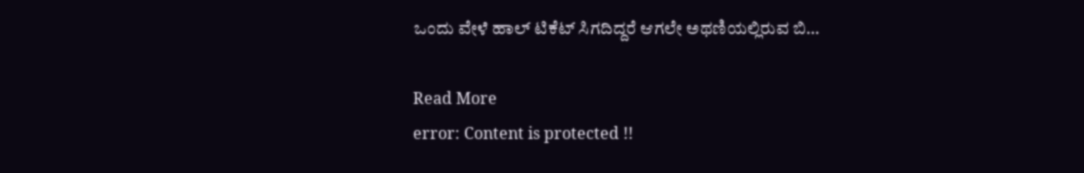ಒಂದು ವೇಳೆ ಹಾಲ್ ಟಿಕೆಟ್ ಸಿಗದಿದ್ದರೆ ಆಗಲೇ ಅಥಣಿಯಲ್ಲಿರುವ ಬಿ…

Read More
error: Content is protected !!